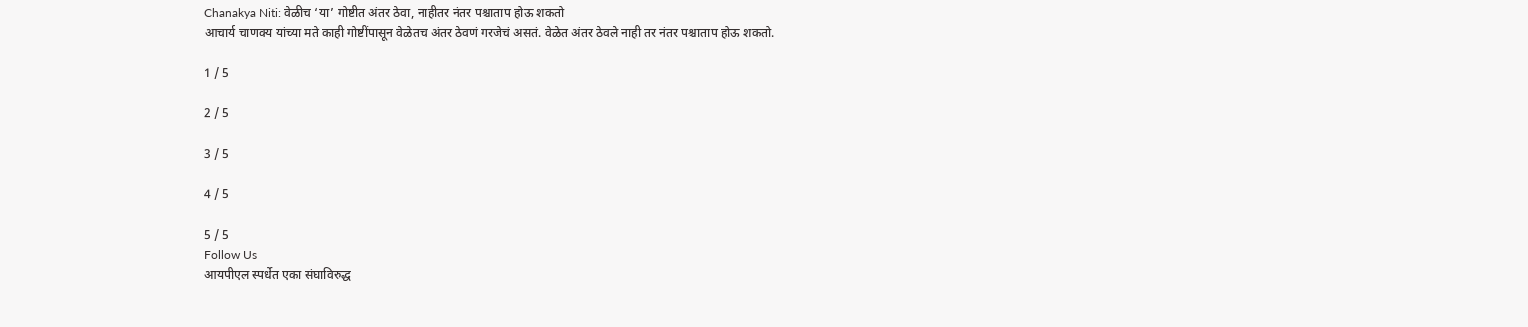Chanakya Niti: वेळीच ‘या’ गोष्टीत अंतर ठेवा, नाहीतर नंतर पश्चाताप होऊ शकतो
आचार्य चाणक्य यांच्या मते काही गोष्टींपासून वेळेतच अंतर ठेवणं गरजेचं असतं. वेळेत अंतर ठेवले नाही तर नंतर पश्चाताप होऊ शकतो.

1 / 5

2 / 5

3 / 5

4 / 5

5 / 5
Follow Us
आयपीएल स्पर्धेत एका संघाविरुद्ध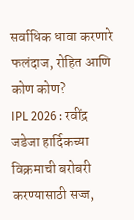सर्वाधिक धावा करणारे फलंदाज, रोहित आणि कोण कोण?
IPL 2026 : रवींद्र जडेजा हार्दिकच्या विक्रमाची बरोबरी करण्यासाठी सज्ज,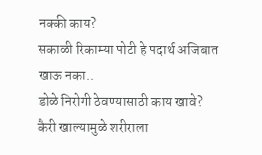नक्की काय?
सकाळी रिकाम्या पोटी हे पदार्थ अजिबात खाऊ नका..
डोळे निरोगी ठेवण्यासाठी काय खावे?
कैरी खाल्यामुळे शरीराला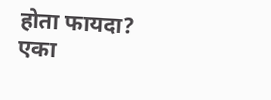होता फायदा?
एका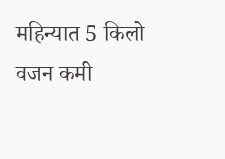महिन्यात 5 किलो वजन कमी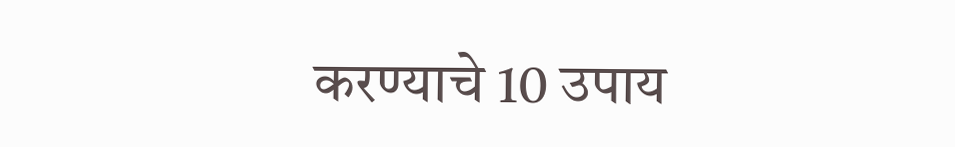करण्याचे 10 उपाय